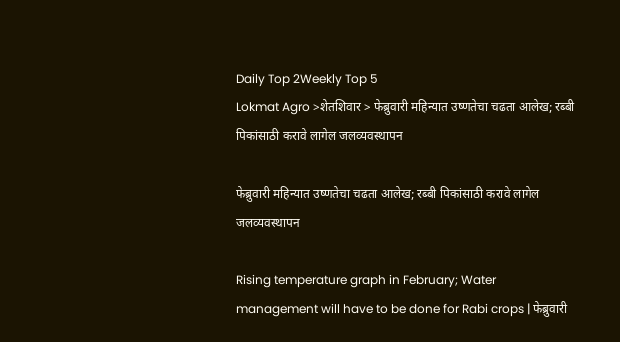Daily Top 2Weekly Top 5
Lokmat Agro >शेतशिवार > फेब्रुवारी महिन्यात उष्णतेचा चढता आलेख; रब्बी पिकांसाठी करावे लागेल जलव्यवस्थापन

फेब्रुवारी महिन्यात उष्णतेचा चढता आलेख; रब्बी पिकांसाठी करावे लागेल जलव्यवस्थापन

Rising temperature graph in February; Water management will have to be done for Rabi crops | फेब्रुवारी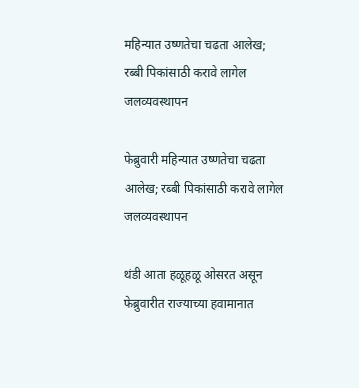महिन्यात उष्णतेचा चढता आलेख; रब्बी पिकांसाठी करावे लागेल जलव्यवस्थापन

फेब्रुवारी महिन्यात उष्णतेचा चढता आलेख; रब्बी पिकांसाठी करावे लागेल जलव्यवस्थापन

थंडी आता हळूहळू ओसरत असून फेब्रुवारीत राज्याच्या हवामानात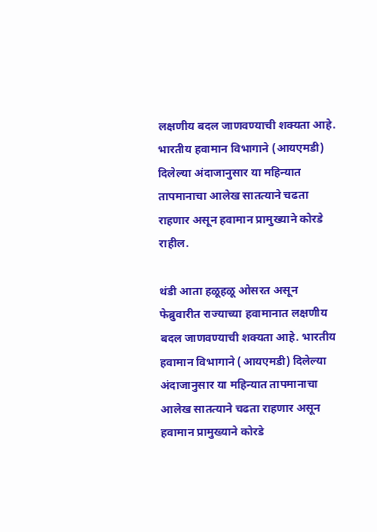लक्षणीय बदल जाणवण्याची शक्यता आहे. भारतीय हवामान विभागाने (आयएमडी) दिलेल्या अंदाजानुसार या महिन्यात तापमानाचा आलेख सातत्याने चढता राहणार असून हवामान प्रामुख्याने कोरडे राहील.

थंडी आता हळूहळू ओसरत असून फेब्रुवारीत राज्याच्या हवामानात लक्षणीय बदल जाणवण्याची शक्यता आहे. भारतीय हवामान विभागाने (आयएमडी) दिलेल्या अंदाजानुसार या महिन्यात तापमानाचा आलेख सातत्याने चढता राहणार असून हवामान प्रामुख्याने कोरडे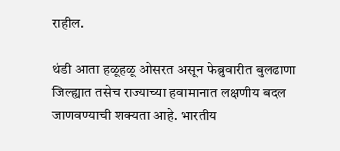राहील.

थंडी आता हळूहळू ओसरत असून फेब्रुवारीत बुलढाणा जिल्ह्यात तसेच राज्याच्या हवामानात लक्षणीय बदल जाणवण्याची शक्यता आहे. भारतीय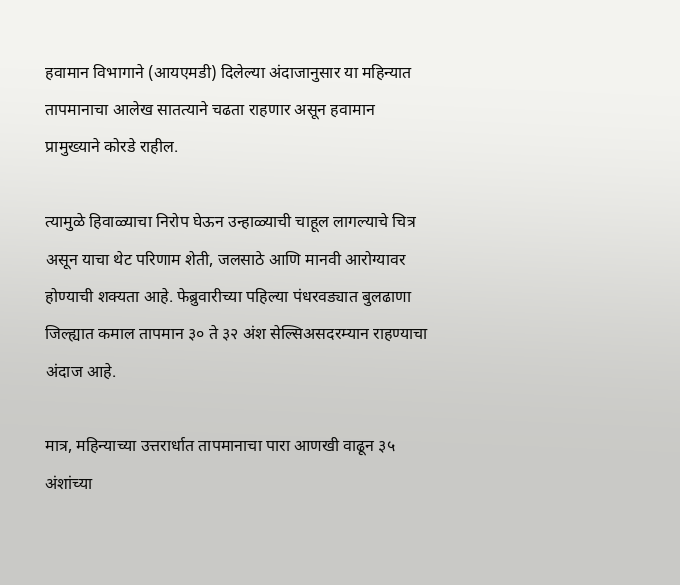हवामान विभागाने (आयएमडी) दिलेल्या अंदाजानुसार या महिन्यात तापमानाचा आलेख सातत्याने चढता राहणार असून हवामान प्रामुख्याने कोरडे राहील.

त्यामुळे हिवाळ्याचा निरोप घेऊन उन्हाळ्याची चाहूल लागल्याचे चित्र असून याचा थेट परिणाम शेती, जलसाठे आणि मानवी आरोग्यावर होण्याची शक्यता आहे. फेब्रुवारीच्या पहिल्या पंधरवड्यात बुलढाणा जिल्ह्यात कमाल तापमान ३० ते ३२ अंश सेल्सिअसदरम्यान राहण्याचा अंदाज आहे.

मात्र, महिन्याच्या उत्तरार्धात तापमानाचा पारा आणखी वाढून ३५ अंशांच्या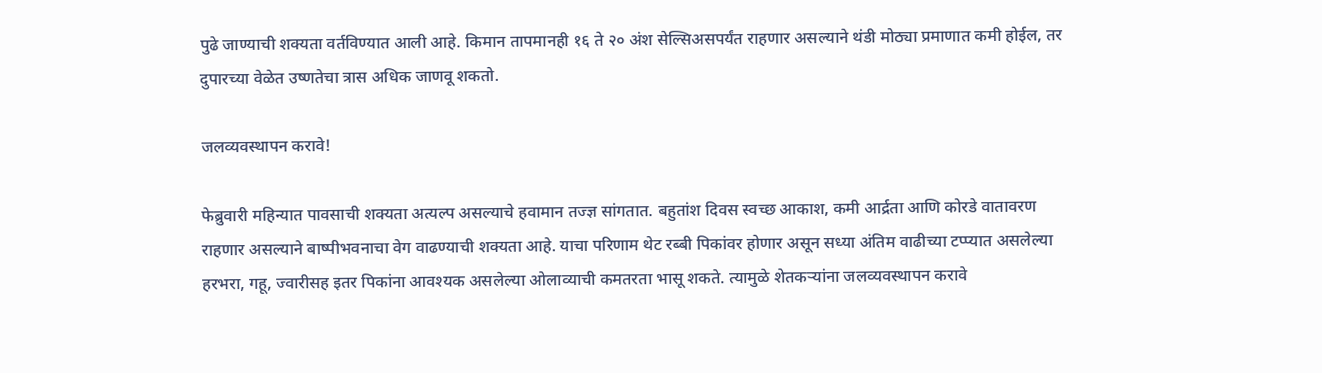पुढे जाण्याची शक्यता वर्तविण्यात आली आहे. किमान तापमानही १६ ते २० अंश सेल्सिअसपर्यंत राहणार असल्याने थंडी मोठ्या प्रमाणात कमी होईल, तर दुपारच्या वेळेत उष्णतेचा त्रास अधिक जाणवू शकतो.

जलव्यवस्थापन करावे!

फेब्रुवारी महिन्यात पावसाची शक्यता अत्यल्प असल्याचे हवामान तज्ज्ञ सांगतात. बहुतांश दिवस स्वच्छ आकाश, कमी आर्द्रता आणि कोरडे वातावरण राहणार असल्याने बाष्पीभवनाचा वेग वाढण्याची शक्यता आहे. याचा परिणाम थेट रब्बी पिकांवर होणार असून सध्या अंतिम वाढीच्या टप्प्यात असलेल्या हरभरा, गहू, ज्वारीसह इतर पिकांना आवश्यक असलेल्या ओलाव्याची कमतरता भासू शकते. त्यामुळे शेतकऱ्यांना जलव्यवस्थापन करावे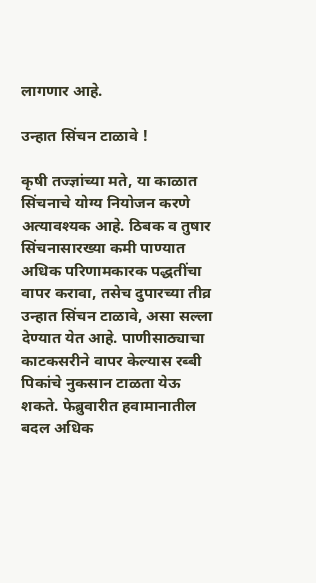लागणार आहे.

उन्हात सिंचन टाळावे !

कृषी तज्ज्ञांच्या मते, या काळात सिंचनाचे योग्य नियोजन करणे अत्यावश्यक आहे. ठिबक व तुषार सिंचनासारख्या कमी पाण्यात अधिक परिणामकारक पद्धतींचा वापर करावा, तसेच दुपारच्या तीव्र उन्हात सिंचन टाळावे, असा सल्ला देण्यात येत आहे. पाणीसाठ्याचा काटकसरीने वापर केल्यास रब्बी पिकांचे नुकसान टाळता येऊ शकते. फेब्रुवारीत हवामानातील बदल अधिक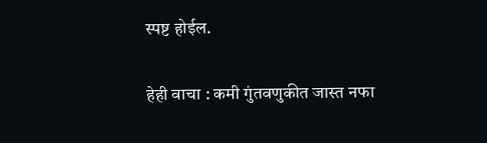स्पष्ट होईल.

हेही वाचा : कमी गुंतवणुकीत जास्त नफा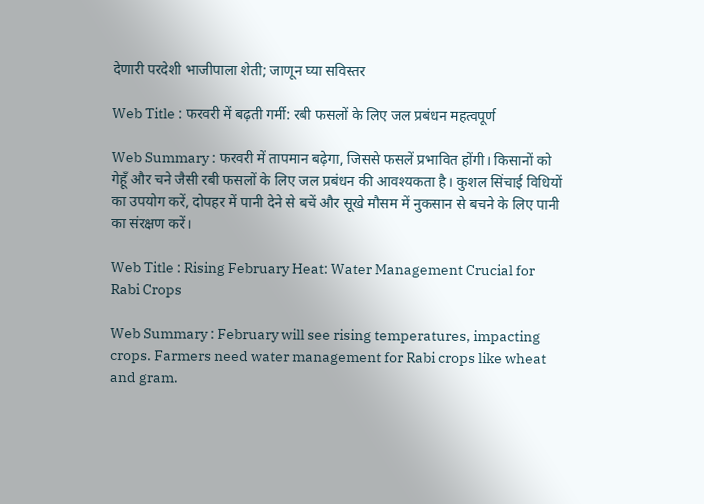देणारी परदेशी भाजीपाला शेती; जाणून घ्या सविस्तर

Web Title : फरवरी में बढ़ती गर्मी: रबी फसलों के लिए जल प्रबंधन महत्वपूर्ण

Web Summary : फरवरी में तापमान बढ़ेगा, जिससे फसलें प्रभावित होंगी। किसानों को गेहूँ और चने जैसी रबी फसलों के लिए जल प्रबंधन की आवश्यकता है। कुशल सिंचाई विधियों का उपयोग करें, दोपहर में पानी देने से बचें और सूखे मौसम में नुकसान से बचने के लिए पानी का संरक्षण करें।

Web Title : Rising February Heat: Water Management Crucial for Rabi Crops

Web Summary : February will see rising temperatures, impacting crops. Farmers need water management for Rabi crops like wheat and gram.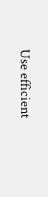Use efficient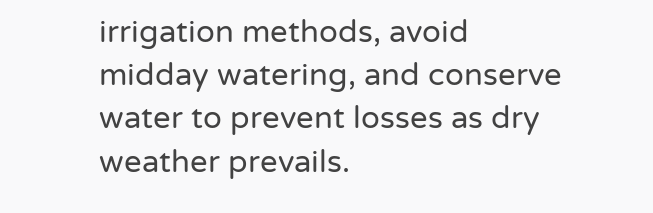irrigation methods, avoid midday watering, and conserve water to prevent losses as dry weather prevails.